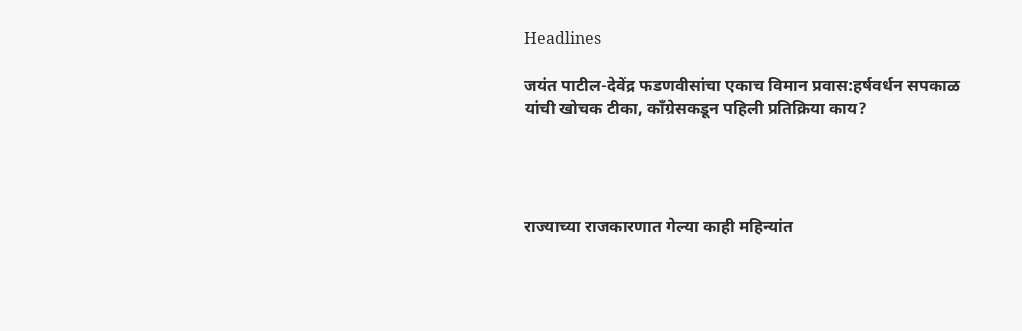Headlines

जयंत पाटील-देवेंद्र फडणवीसांचा एकाच विमान प्रवास:हर्षवर्धन सपकाळ यांची खोचक टीका, कॉंग्रेसकडून पहिली प्रतिक्रिया काय?




राज्याच्या राजकारणात गेल्या काही महिन्यांत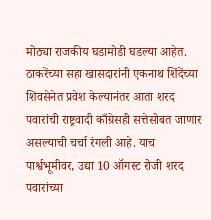मोठ्या राजकीय घडामोडी घडल्या आहेत. ठाकरेंच्या सहा खासदारांनी एकनाथ शिंदेंच्या शिवसेनेत प्रवेश केल्यानंतर आता शरद पवारांची राष्ट्रवादी काँग्रेसही सत्तेसोबत जाणार असल्याची चर्चा रंगली आहे. याच पार्श्वभूमीवर, उद्या 10 ऑगस्ट रोजी शरद पवारांच्या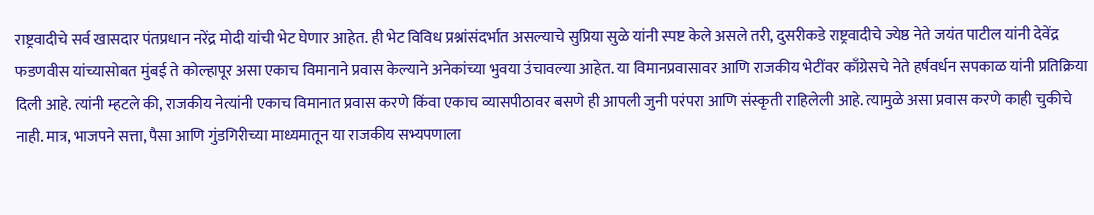राष्ट्रवादीचे सर्व खासदार पंतप्रधान नरेंद्र मोदी यांची भेट घेणार आहेत. ही भेट विविध प्रश्नांसंदर्भात असल्याचे सुप्रिया सुळे यांनी स्पष्ट केले असले तरी, दुसरीकडे राष्ट्रवादीचे ज्येष्ठ नेते जयंत पाटील यांनी देवेंद्र फडणवीस यांच्यासोबत मुंबई ते कोल्हापूर असा एकाच विमानाने प्रवास केल्याने अनेकांच्या भुवया उंचावल्या आहेत. या विमानप्रवासावर आणि राजकीय भेटींवर काँग्रेसचे नेते हर्षवर्धन सपकाळ यांनी प्रतिक्रिया दिली आहे. त्यांनी म्हटले की, राजकीय नेत्यांनी एकाच विमानात प्रवास करणे किंवा एकाच व्यासपीठावर बसणे ही आपली जुनी परंपरा आणि संस्कृती राहिलेली आहे. त्यामुळे असा प्रवास करणे काही चुकीचे नाही. मात्र, भाजपने सत्ता, पैसा आणि गुंडगिरीच्या माध्यमातून या राजकीय सभ्यपणाला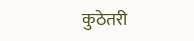कुठेतरी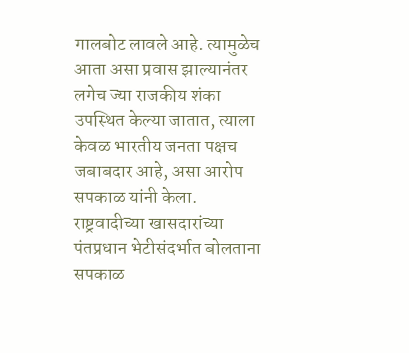गालबोट लावले आहे. त्यामुळेच आता असा प्रवास झाल्यानंतर लगेच ज्या राजकीय शंका उपस्थित केल्या जातात, त्याला केवळ भारतीय जनता पक्षच जबाबदार आहे, असा आरोप सपकाळ यांनी केला. राष्ट्रवादीच्या खासदारांच्या पंतप्रधान भेटीसंदर्भात बोलताना सपकाळ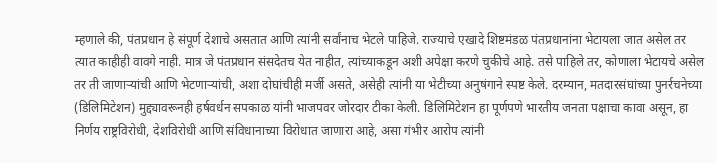म्हणाले की, पंतप्रधान हे संपूर्ण देशाचे असतात आणि त्यांनी सर्वांनाच भेटले पाहिजे. राज्याचे एखादे शिष्टमंडळ पंतप्रधानांना भेटायला जात असेल तर त्यात काहीही वावगे नाही. मात्र जे पंतप्रधान संसदेतच येत नाहीत, त्यांच्याकडून अशी अपेक्षा करणे चुकीचे आहे. तसे पाहिले तर, कोणाला भेटायचे असेल तर ती जाणाऱ्यांची आणि भेटणाऱ्यांची, अशा दोघांचीही मर्जी असते, असेही त्यांनी या भेटीच्या अनुषंगाने स्पष्ट केले. दरम्यान, मतदारसंघांच्या पुनर्रचनेच्या (डिलिमिटेशन) मुद्द्यावरूनही हर्षवर्धन सपकाळ यांनी भाजपवर जोरदार टीका केली. डिलिमिटेशन हा पूर्णपणे भारतीय जनता पक्षाचा कावा असून, हा निर्णय राष्ट्रविरोधी, देशविरोधी आणि संविधानाच्या विरोधात जाणारा आहे, असा गंभीर आरोप त्यांनी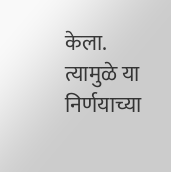केला. त्यामुळे या निर्णयाच्या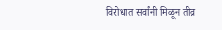विरोधात सर्वांनी मिळून तीव्र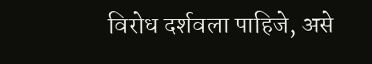विरोध दर्शवला पाहिजे, असे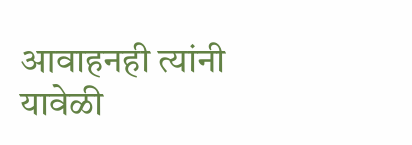आवाहनही त्यांनी यावेळी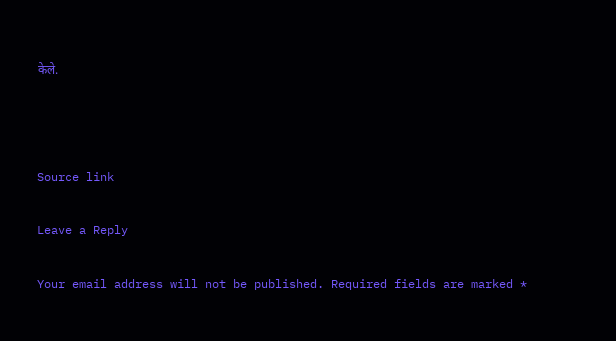केले.



Source link

Leave a Reply

Your email address will not be published. Required fields are marked *